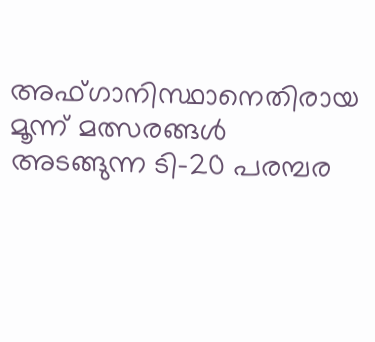അഫ്ഗാനിസ്ഥാനെതിരായ മൂന്ന് മത്സരങ്ങള്‍ അടങ്ങുന്ന ടി-20 പരമ്പര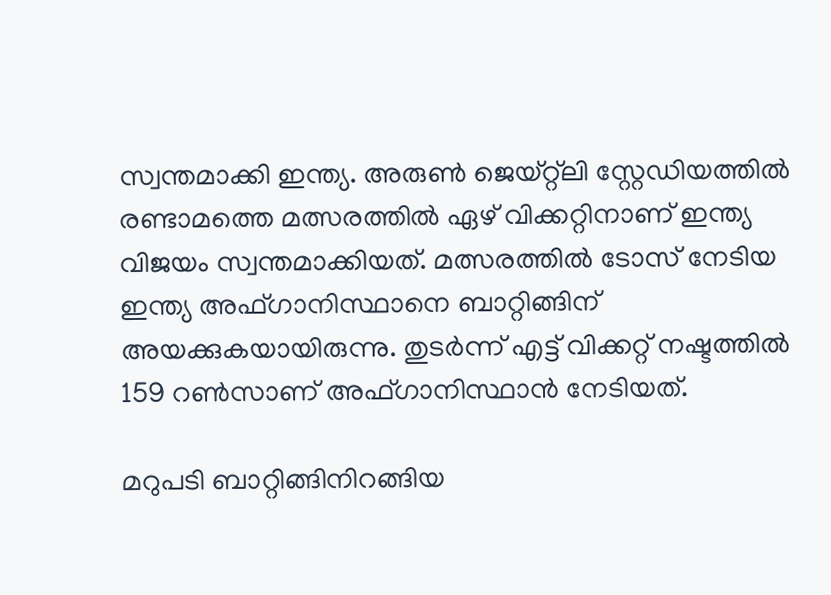സ്വന്തമാക്കി ഇന്ത്യ. അരുണ്‍ ജെയ്റ്റ്‌ലി സ്റ്റേഡിയത്തില്‍ രണ്ടാമത്തെ മത്സരത്തില്‍ ഏഴ് വിക്കറ്റിനാണ് ഇന്ത്യ വിജയം സ്വന്തമാക്കിയത്. മത്സരത്തില്‍ ടോസ് നേടിയ ഇന്ത്യ അഫ്ഗാനിസ്ഥാനെ ബാറ്റിങ്ങിന് അയക്കുകയായിരുന്നു. തുടര്‍ന്ന് എട്ട് വിക്കറ്റ് നഷ്ടത്തില്‍ 159 റണ്‍സാണ് അഫ്ഗാനിസ്ഥാന്‍ നേടിയത്.

മറുപടി ബാറ്റിങ്ങിനിറങ്ങിയ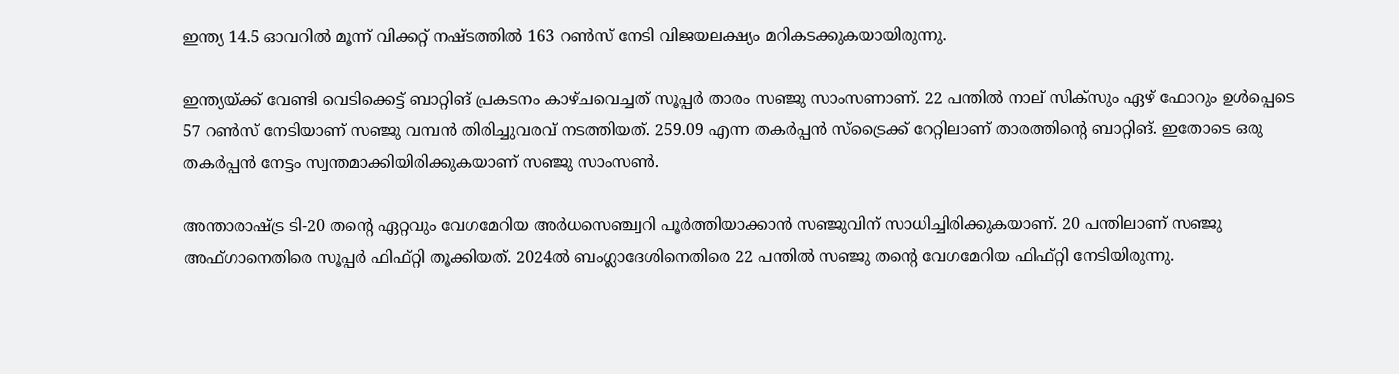ഇന്ത്യ 14.5 ഓവറില്‍ മൂന്ന് വിക്കറ്റ് നഷ്ടത്തില്‍ 163 റണ്‍സ് നേടി വിജയലക്ഷ്യം മറികടക്കുകയായിരുന്നു.

ഇന്ത്യയ്ക്ക് വേണ്ടി വെടിക്കെട്ട് ബാറ്റിങ് പ്രകടനം കാഴ്ചവെച്ചത് സൂപ്പര്‍ താരം സഞ്ജു സാംസണാണ്. 22 പന്തില്‍ നാല് സിക്‌സും ഏഴ് ഫോറും ഉള്‍പ്പെടെ 57 റണ്‍സ് നേടിയാണ് സഞ്ജു വമ്പന്‍ തിരിച്ചുവരവ് നടത്തിയത്. 259.09 എന്ന തകര്‍പ്പന്‍ സ്‌ട്രൈക്ക് റേറ്റിലാണ് താരത്തിന്റെ ബാറ്റിങ്. ഇതോടെ ഒരു തകര്‍പ്പന്‍ നേട്ടം സ്വന്തമാക്കിയിരിക്കുകയാണ് സഞ്ജു സാംസണ്‍.

അന്താരാഷ്ട്ര ടി-20 തന്റെ ഏറ്റവും വേഗമേറിയ അര്‍ധസെഞ്ച്വറി പൂര്‍ത്തിയാക്കാന്‍ സഞ്ജുവിന് സാധിച്ചിരിക്കുകയാണ്. 20 പന്തിലാണ് സഞ്ജു അഫ്ഗാനെതിരെ സൂപ്പര്‍ ഫിഫ്റ്റി തൂക്കിയത്. 2024ല്‍ ബംഗ്ലാദേശിനെതിരെ 22 പന്തില്‍ സഞ്ജു തന്റെ വേഗമേറിയ ഫിഫ്റ്റി നേടിയിരുന്നു.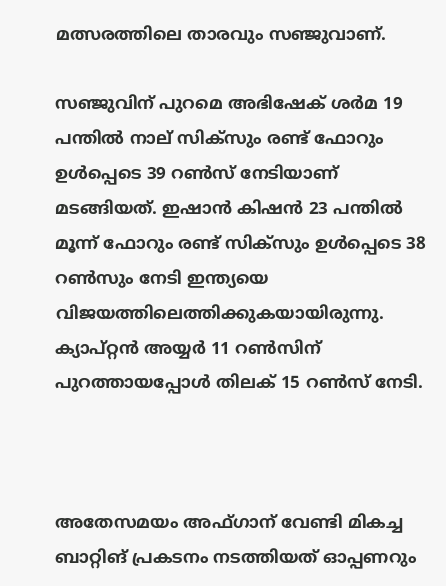മത്സരത്തിലെ താരവും സഞ്ജുവാണ്.

സഞ്ജുവിന് പുറമെ അഭിഷേക് ശര്‍മ 19 പന്തില്‍ നാല് സിക്‌സും രണ്ട് ഫോറും ഉള്‍പ്പെടെ 39 റണ്‍സ് നേടിയാണ് മടങ്ങിയത്. ഇഷാന്‍ കിഷന്‍ 23 പന്തില്‍ മൂന്ന് ഫോറും രണ്ട് സിക്‌സും ഉള്‍പ്പെടെ 38 റണ്‍സും നേടി ഇന്ത്യയെ വിജയത്തിലെത്തിക്കുകയായിരുന്നു. ക്യാപ്റ്റന്‍ അയ്യര്‍ 11 റണ്‍സിന് പുറത്തായപ്പോള്‍ തിലക് 15 റണ്‍സ് നേടി.



അതേസമയം അഫ്ഗാന് വേണ്ടി മികച്ച ബാറ്റിങ് പ്രകടനം നടത്തിയത് ഓപ്പണറും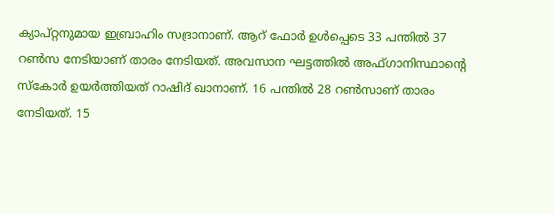ക്യാപ്റ്റനുമായ ഇബ്രാഹിം സദ്രാനാണ്. ആറ് ഫോര്‍ ഉള്‍പ്പെടെ 33 പന്തില്‍ 37 റണ്‍സ നേടിയാണ് താരം നേടിയത്. അവസാന ഘട്ടത്തില്‍ അഫ്ഗാനിസ്ഥാന്റെ സ്‌കോര്‍ ഉയര്‍ത്തിയത് റാഷിദ് ഖാനാണ്. 16 പന്തില്‍ 28 റണ്‍സാണ് താരം നേടിയത്. 15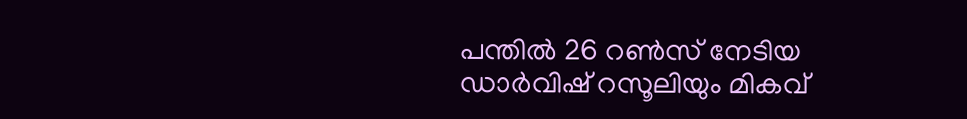പന്തില്‍ 26 റണ്‍സ് നേടിയ ഡാര്‍വിഷ് റസൂലിയും മികവ്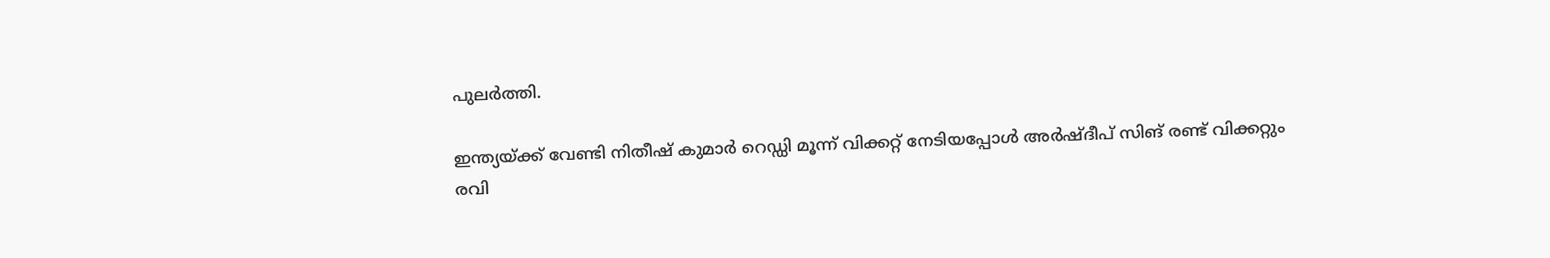പുലര്‍ത്തി.

ഇന്ത്യയ്ക്ക് വേണ്ടി നിതീഷ് കുമാര്‍ റെഡ്ഡി മൂന്ന് വിക്കറ്റ് നേടിയപ്പോള്‍ അര്‍ഷ്ദീപ് സിങ് രണ്ട് വിക്കറ്റും രവി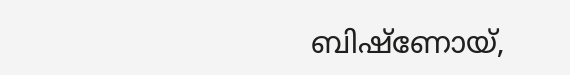ബിഷ്‌ണോയ്,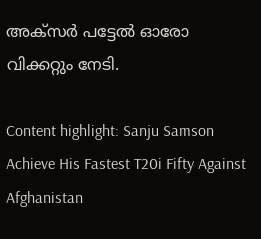അക്‌സര്‍ പട്ടേല്‍ ഓരോ വിക്കറ്റും നേടി.

Content highlight: Sanju Samson Achieve His Fastest T20i Fifty Against Afghanistan